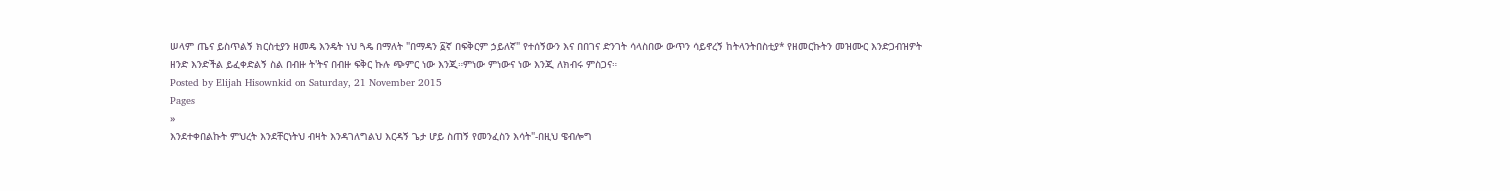ሠላም ጤና ይስጥልኝ ክርስቲያን ዘመዴ እንዴት ነህ ጓዴ በማለት "በማዳን ፩ኛ በፍቅርም ኃይለኛ" የተሰኝውን እና በበገና ድንገት ሳላስበው ውጥን ሳይኖረኝ ከትላንትበስቲያ* የዘመርኩትን መዝሙር እንድጋብዝዎት ዘንድ እንድችል ይፈቀድልኝ ስል በብዙ ት'ትና በብዙ ፍቅር ኩሉ ጭምር ነው እንጂ።ምነው ምነውና ነው እንጂ ለክብሩ ምስጋና።
Posted by Elijah Hisownkid on Saturday, 21 November 2015
Pages
»
እንደተቀበልኩት ምህረት እንደቸርነትህ ብዛት እንዳገለግልህ እርዳኝ ጌታ ሆይ ስጠኝ የመንፈስን እሳት"-በዚህ ዌብሎግ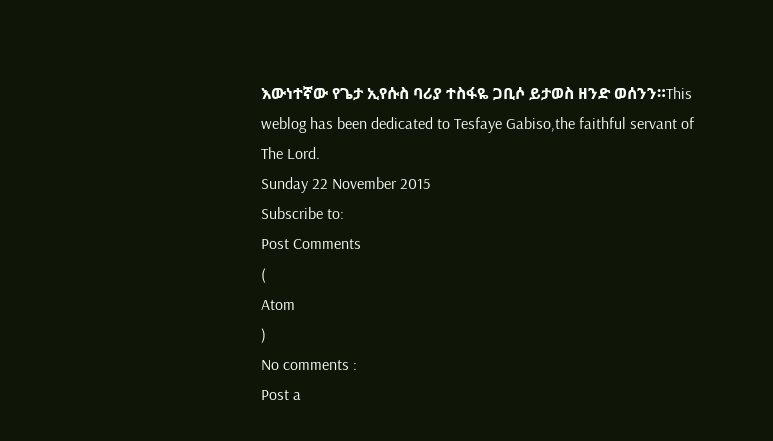እውነተኛው የጌታ ኢየሱስ ባሪያ ተስፋዬ ጋቢሶ ይታወስ ዘንድ ወሰንን።This weblog has been dedicated to Tesfaye Gabiso,the faithful servant of The Lord.
Sunday 22 November 2015
Subscribe to:
Post Comments
(
Atom
)
No comments :
Post a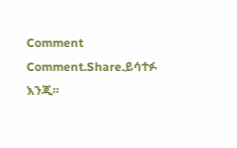Comment
Comment.Share.ይሳተፉ እንጂ።